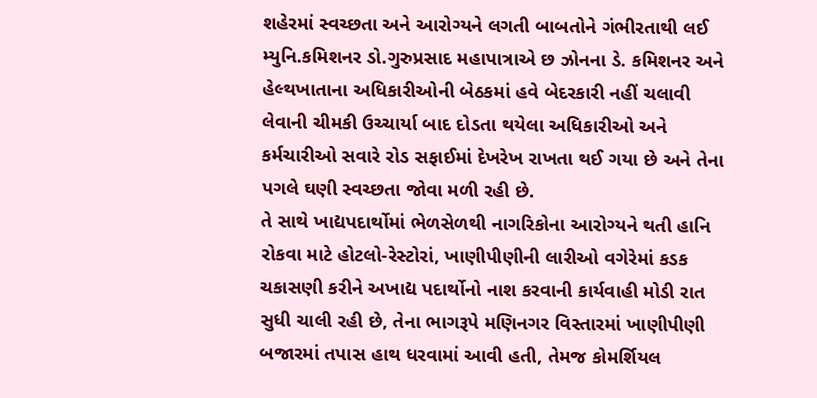શહેરમાં સ્વચ્છતા અને આરોગ્યને લગતી બાબતોને ગંભીરતાથી લઈ મ્યુનિ.કમિશનર ડો.ગુરુપ્રસાદ મહાપાત્રાએ છ ઝોનના ડે. કમિશનર અને હેલ્થખાતાના અધિકારીઓની બેઠકમાં હવે બેદરકારી નહીં ચલાવી લેવાની ચીમકી ઉચ્ચાર્યા બાદ દોડતા થયેલા અધિકારીઓ અને કર્મચારીઓ સવારે રોડ સફાઈમાં દેખરેખ રાખતા થઈ ગયા છે અને તેના પગલે ઘણી સ્વચ્છતા જોવા મળી રહી છે.
તે સાથે ખાદ્યપદાર્થોમાં ભેળસેળથી નાગરિકોના આરોગ્યને થતી હાનિ રોકવા માટે હોટલો-રેસ્ટોરાં, ખાણીપીણીની લારીઓ વગેરેમાં કડક ચકાસણી કરીને અખાદ્ય પદાર્થોનો નાશ કરવાની કાર્યવાહી મોડી રાત સુધી ચાલી રહી છે, તેના ભાગરૂપે મણિનગર વિસ્તારમાં ખાણીપીણી બજારમાં તપાસ હાથ ધરવામાં આવી હતી, તેમજ કોમર્શિયલ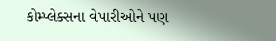કોમ્પ્લેક્સના વેપારીઓને પણ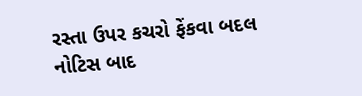રસ્તા ઉપર કચરો ફેંકવા બદલ નોટિસ બાદ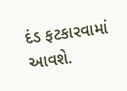દંડ ફટકારવામાં આવશે.